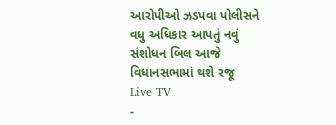આરોપીઓ ઝડપવા પોલીસને વધુ અધિકાર આપતું નવું સંશોધન બિલ આજે વિધાનસભામાં થશે રજૂ
Live TV
-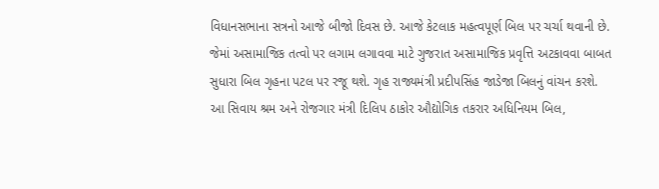વિધાનસભાના સત્રનો આજે બીજો દિવસ છે. આજે કેટલાક મહત્વપૂર્ણ બિલ પર ચર્ચા થવાની છે. જેમાં અસામાજિક તત્વો પર લગામ લગાવવા માટે ગુજરાત અસામાજિક પ્રવૃત્તિ અટકાવવા બાબત સુધારા બિલ ગૃહના પટલ પર રજૂ થશે. ગૃહ રાજ્યમંત્રી પ્રદીપસિંહ જાડેજા બિલનું વાંચન કરશે.
આ સિવાય શ્રમ અને રોજગાર મંત્રી દિલિપ ઠાકોર ઔદ્યોગિક તકરાર અધિનિયમ બિલ,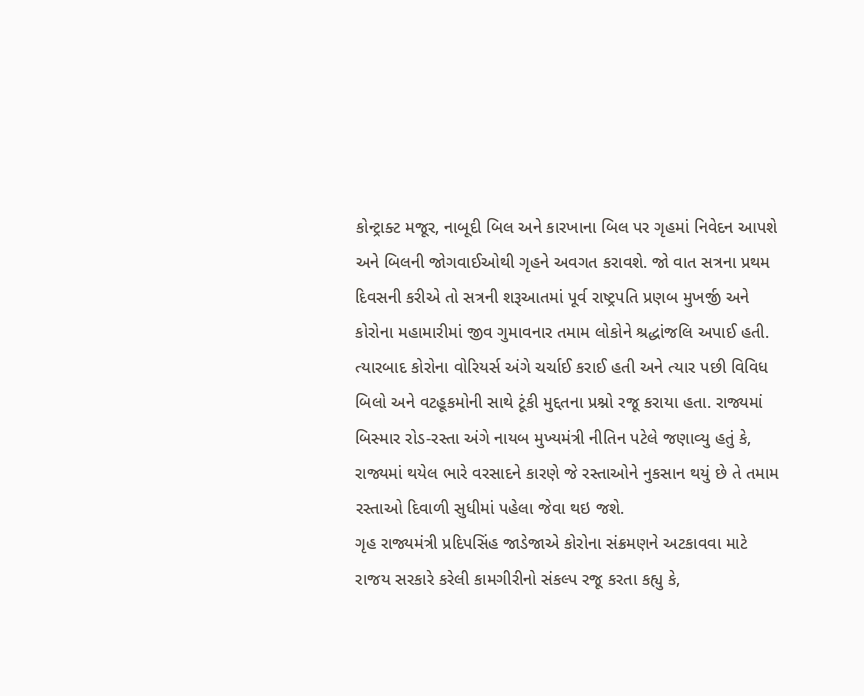કોન્ટ્રાક્ટ મજૂર, નાબૂદી બિલ અને કારખાના બિલ પર ગૃહમાં નિવેદન આપશે અને બિલની જોગવાઈઓથી ગૃહને અવગત કરાવશે. જો વાત સત્રના પ્રથમ દિવસની કરીએ તો સત્રની શરૂઆતમાં પૂર્વ રાષ્ટ્રપતિ પ્રણબ મુખર્જી અને કોરોના મહામારીમાં જીવ ગુમાવનાર તમામ લોકોને શ્રદ્ધાંજલિ અપાઈ હતી.
ત્યારબાદ કોરોના વોરિયર્સ અંગે ચર્ચાઈ કરાઈ હતી અને ત્યાર પછી વિવિધ બિલો અને વટહૂકમોની સાથે ટૂંકી મુદ્દતના પ્રશ્નો રજૂ કરાયા હતા. રાજ્યમાં બિસ્માર રોડ-રસ્તા અંગે નાયબ મુખ્યમંત્રી નીતિન પટેલે જણાવ્યુ હતું કે, રાજ્યમાં થયેલ ભારે વરસાદને કારણે જે રસ્તાઓને નુકસાન થયું છે તે તમામ રસ્તાઓ દિવાળી સુધીમાં પહેલા જેવા થઇ જશે.
ગૃહ રાજ્યમંત્રી પ્રદિપસિંહ જાડેજાએ કોરોના સંક્રમણને અટકાવવા માટે રાજય સરકારે કરેલી કામગીરીનો સંકલ્પ રજૂ કરતા કહ્યુ કે,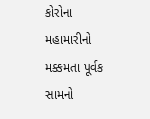કોરોના મહામારીનો મક્કમતા પૂર્વક સામનો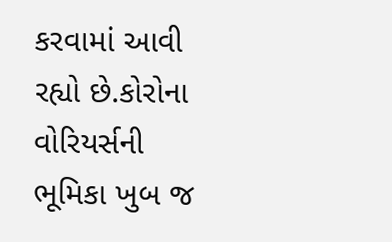કરવામાં આવી રહ્યો છે.કોરોના વોરિયર્સની ભૂમિકા ખુબ જ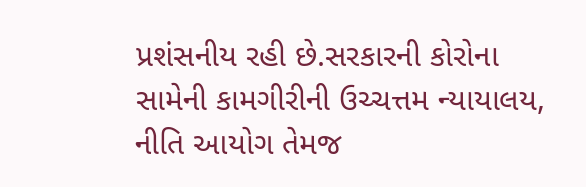પ્રશંસનીય રહી છે.સરકારની કોરોના સામેની કામગીરીની ઉચ્ચત્તમ ન્યાયાલય, નીતિ આયોગ તેમજ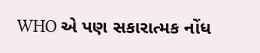WHO એ પણ સકારાત્મક નોંધ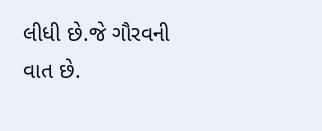લીધી છે.જે ગૌરવની વાત છે.